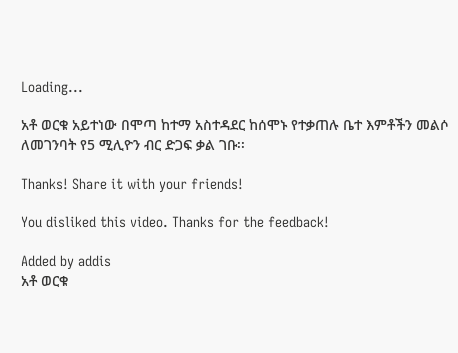Loading...

አቶ ወርቁ አይተነው በሞጣ ከተማ አስተዳደር ከሰሞኑ የተቃጠሉ ቤተ እምቶችን መልሶ ለመገንባት የ5 ሚሊዮን ብር ድጋፍ ቃል ገቡ፡፡

Thanks! Share it with your friends!

You disliked this video. Thanks for the feedback!

Added by addis
አቶ ወርቁ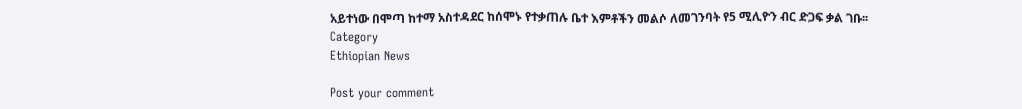አይተነው በሞጣ ከተማ አስተዳደር ከሰሞኑ የተቃጠሉ ቤተ እምቶችን መልሶ ለመገንባት የ5 ሚሊዮን ብር ድጋፍ ቃል ገቡ፡፡
Category
Ethiopian News

Post your comment